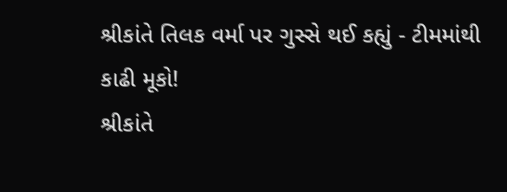શ્રીકાંતે તિલક વર્મા પર ગુસ્સે થઈ કહ્યું - ટીમમાંથી કાઢી મૂકો!
શ્રીકાંતે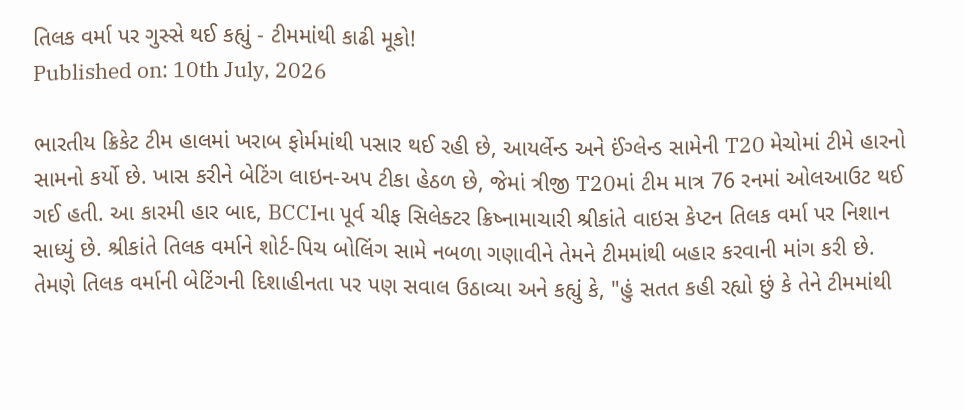તિલક વર્મા પર ગુસ્સે થઈ કહ્યું - ટીમમાંથી કાઢી મૂકો!
Published on: 10th July, 2026

ભારતીય ક્રિકેટ ટીમ હાલમાં ખરાબ ફોર્મમાંથી પસાર થઈ રહી છે, આયર્લેન્ડ અને ઈંગ્લેન્ડ સામેની T20 મેચોમાં ટીમે હારનો સામનો કર્યો છે. ખાસ કરીને બેટિંગ લાઇન-અપ ટીકા હેઠળ છે, જેમાં ત્રીજી T20માં ટીમ માત્ર 76 રનમાં ઓલઆઉટ થઈ ગઈ હતી. આ કારમી હાર બાદ, BCCIના પૂર્વ ચીફ સિલેક્ટર ક્રિષ્નામાચારી શ્રીકાંતે વાઇસ કેપ્ટન તિલક વર્મા પર નિશાન સાધ્યું છે. શ્રીકાંતે તિલક વર્માને શોર્ટ-પિચ બોલિંગ સામે નબળા ગણાવીને તેમને ટીમમાંથી બહાર કરવાની માંગ કરી છે. તેમણે તિલક વર્માની બેટિંગની દિશાહીનતા પર પણ સવાલ ઉઠાવ્યા અને કહ્યું કે, "હું સતત કહી રહ્યો છું કે તેને ટીમમાંથી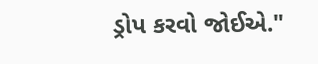ડ્રોપ કરવો જોઈએ."